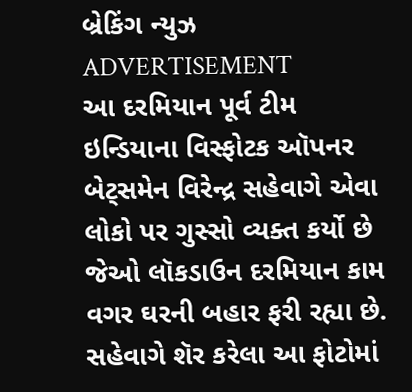બ્રેકિંગ ન્યુઝ
ADVERTISEMENT
આ દરમિયાન પૂર્વ ટીમ ઇન્ડિયાના વિસ્ફોટક ઑપનર બેટ્સમેન વિરેન્દ્ર સહેવાગે એવા લોકો પર ગુસ્સો વ્યક્ત કર્યો છે જેઓ લૉકડાઉન દરમિયાન કામ વગર ઘરની બહાર ફરી રહ્યા છે. સહેવાગે શૅર કરેલા આ ફોટોમાં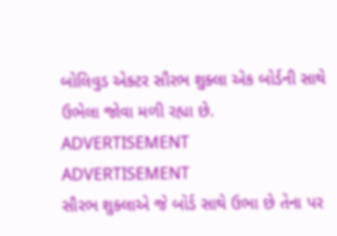બોલિવુડ એક્ટર સૌરભ શુક્લા એક બોર્ડની સાથે ઉભેલા જોવા મળી રહ્યા છે.
ADVERTISEMENT
ADVERTISEMENT
સૌરભ શુક્લાએ જે બોર્ડ સાથે ઉભા છે તેના પર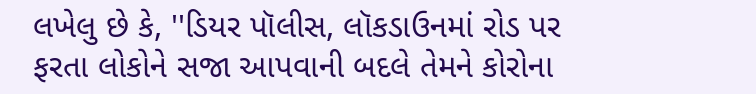લખેલુ છે કે, ''ડિયર પૉલીસ, લૉકડાઉનમાં રોડ પર ફરતા લોકોને સજા આપવાની બદલે તેમને કોરોના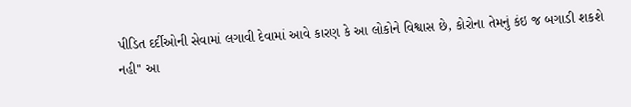પીડિત દર્દીઓની સેવામાં લગાવી દેવામાં આવે કારણ કે આ લોકોને વિશ્વાસ છે, કોરોના તેમનું કંઇ જ બગાડી શકશે નહી'' આ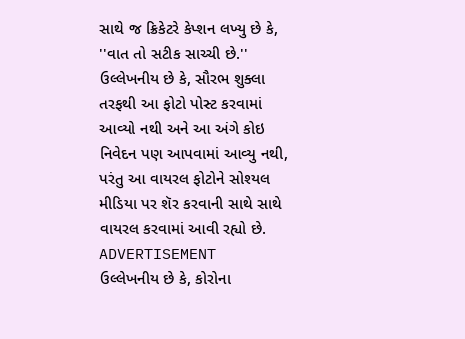સાથે જ ક્રિકેટરે કેપ્શન લખ્યુ છે કે, ''વાત તો સટીક સાચ્ચી છે.''
ઉલ્લેખનીય છે કે, સૌરભ શુક્લા તરફથી આ ફોટો પોસ્ટ કરવામાં આવ્યો નથી અને આ અંગે કોઇ નિવેદન પણ આપવામાં આવ્યુ નથી, પરંતુ આ વાયરલ ફોટોને સોશ્યલ મીડિયા પર શૅર કરવાની સાથે સાથે વાયરલ કરવામાં આવી રહ્યો છે.
ADVERTISEMENT
ઉલ્લેખનીય છે કે, કોરોના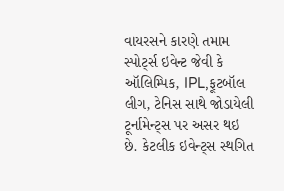વાયરસને કારણે તમામ સ્પોર્ટ્સ ઇવેન્ટ જેવી કે ઑલિમ્પિક, IPL,ફૂટબૉલ લીગ, ટેનિસ સાથે જોડાયેલી ટૂર્નામેન્ટ્સ પર અસર થઇ છે. કેટલીક ઇવેન્ટ્સ સ્થગિત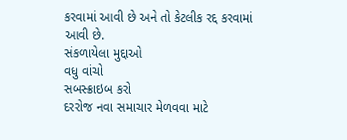કરવામાં આવી છે અને તો કેટલીક રદ્દ કરવામાં આવી છે.
સંકળાયેલા મુદ્દાઓ
વધુ વાંચો
સબસ્ક્રાઇબ કરો
દરરોજ નવા સમાચાર મેળવવા માટે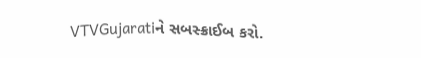VTVGujaratiને સબસ્ક્રાઈબ કરો.